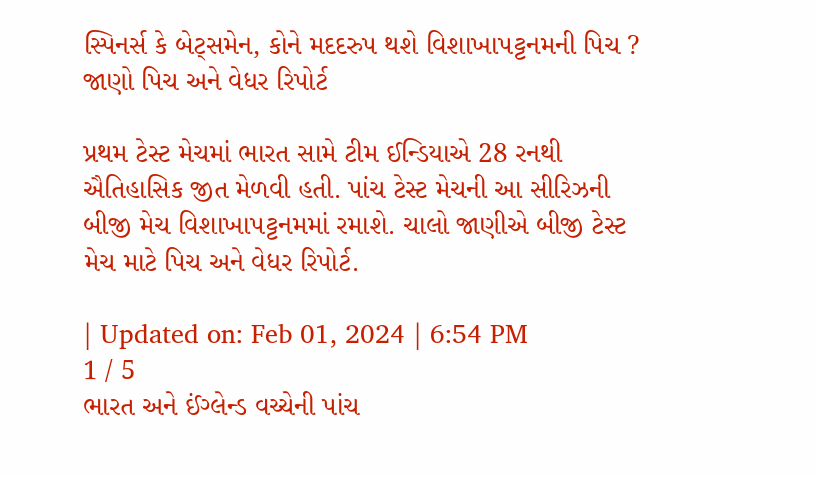સ્પિનર્સ કે બેટ્સમેન, કોને મદદરુપ થશે વિશાખાપટ્ટનમની પિચ ? જાણો પિચ અને વેધર રિપોર્ટ

પ્રથમ ટેસ્ટ મેચમાં ભારત સામે ટીમ ઈન્ડિયાએ 28 રનથી ઐતિહાસિક જીત મેળવી હતી. પાંચ ટેસ્ટ મેચની આ સીરિઝની બીજી મેચ વિશાખાપટ્ટનમમાં રમાશે. ચાલો જાણીએ બીજી ટેસ્ટ મેચ માટે પિચ અને વેધર રિપોર્ટ.

| Updated on: Feb 01, 2024 | 6:54 PM
1 / 5
ભારત અને ઈંગ્લેન્ડ વચ્ચેની પાંચ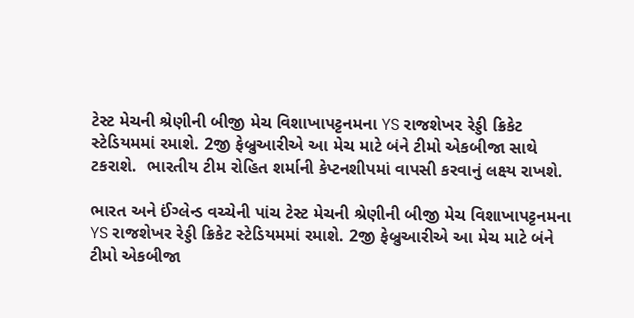ટેસ્ટ મેચની શ્રેણીની બીજી મેચ વિશાખાપટ્ટનમના YS રાજશેખર રેડ્ડી ક્રિકેટ સ્ટેડિયમમાં રમાશે. 2જી ફેબ્રુઆરીએ આ મેચ માટે બંને ટીમો એકબીજા સાથે ટકરાશે.  ભારતીય ટીમ રોહિત શર્માની કેપ્ટનશીપમાં વાપસી કરવાનું લક્ષ્ય રાખશે.

ભારત અને ઈંગ્લેન્ડ વચ્ચેની પાંચ ટેસ્ટ મેચની શ્રેણીની બીજી મેચ વિશાખાપટ્ટનમના YS રાજશેખર રેડ્ડી ક્રિકેટ સ્ટેડિયમમાં રમાશે. 2જી ફેબ્રુઆરીએ આ મેચ માટે બંને ટીમો એકબીજા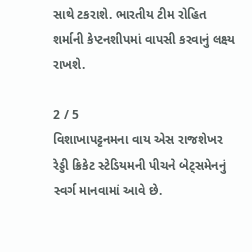સાથે ટકરાશે. ભારતીય ટીમ રોહિત શર્માની કેપ્ટનશીપમાં વાપસી કરવાનું લક્ષ્ય રાખશે.

2 / 5
વિશાખાપટ્ટનમના વાય એસ રાજશેખર રેડ્ડી ક્રિકેટ સ્ટેડિયમની પીચને બેટ્સમેનનું સ્વર્ગ માનવામાં આવે છે.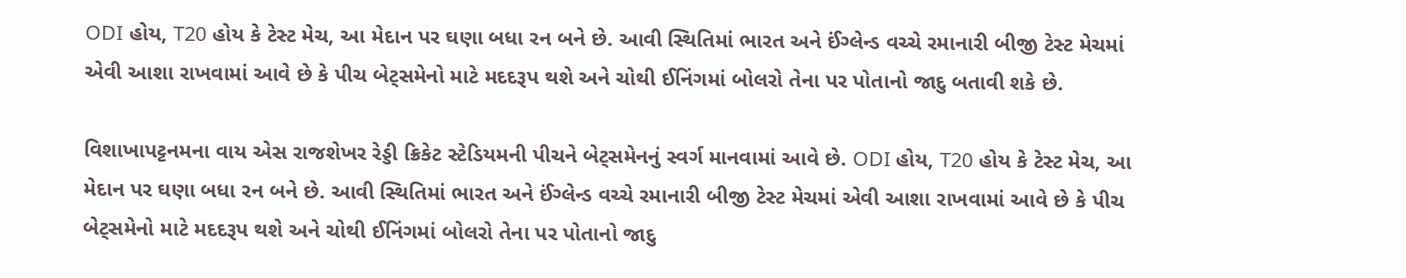ODI હોય, T20 હોય કે ટેસ્ટ મેચ, આ મેદાન પર ઘણા બધા રન બને છે. આવી સ્થિતિમાં ભારત અને ઈંગ્લેન્ડ વચ્ચે રમાનારી બીજી ટેસ્ટ મેચમાં એવી આશા રાખવામાં આવે છે કે પીચ બેટ્સમેનો માટે મદદરૂપ થશે અને ચોથી ઈનિંગમાં બોલરો તેના પર પોતાનો જાદુ બતાવી શકે છે.

વિશાખાપટ્ટનમના વાય એસ રાજશેખર રેડ્ડી ક્રિકેટ સ્ટેડિયમની પીચને બેટ્સમેનનું સ્વર્ગ માનવામાં આવે છે. ODI હોય, T20 હોય કે ટેસ્ટ મેચ, આ મેદાન પર ઘણા બધા રન બને છે. આવી સ્થિતિમાં ભારત અને ઈંગ્લેન્ડ વચ્ચે રમાનારી બીજી ટેસ્ટ મેચમાં એવી આશા રાખવામાં આવે છે કે પીચ બેટ્સમેનો માટે મદદરૂપ થશે અને ચોથી ઈનિંગમાં બોલરો તેના પર પોતાનો જાદુ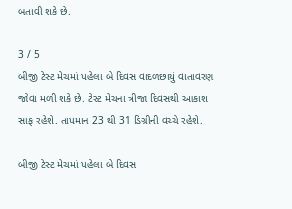બતાવી શકે છે.

3 / 5
બીજી ટેસ્ટ મેચમાં પહેલા બે દિવસ વાદળછાયું વાતાવરણ જોવા મળી શકે છે. ટેસ્ટ મેચના ત્રીજા દિવસથી આકાશ સાફ રહેશે. તાપમાન 23 થી 31 ડિગ્રીની વચ્ચે રહેશે.

બીજી ટેસ્ટ મેચમાં પહેલા બે દિવસ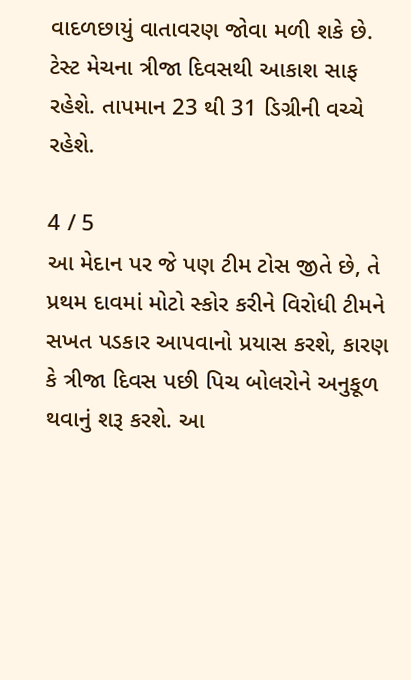વાદળછાયું વાતાવરણ જોવા મળી શકે છે. ટેસ્ટ મેચના ત્રીજા દિવસથી આકાશ સાફ રહેશે. તાપમાન 23 થી 31 ડિગ્રીની વચ્ચે રહેશે.

4 / 5
આ મેદાન પર જે પણ ટીમ ટોસ જીતે છે, તે પ્રથમ દાવમાં મોટો સ્કોર કરીને વિરોધી ટીમને સખત પડકાર આપવાનો પ્રયાસ કરશે, કારણ કે ત્રીજા દિવસ પછી પિચ બોલરોને અનુકૂળ થવાનું શરૂ કરશે. આ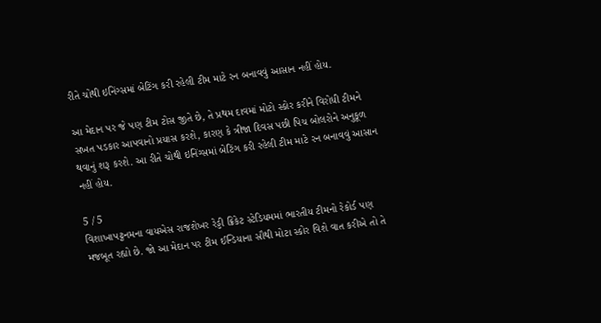રીતે ચોથી ઇનિંગ્સમાં બેટિંગ કરી રહેલી ટીમ માટે રન બનાવવું આસાન નહીં હોય.

આ મેદાન પર જે પણ ટીમ ટોસ જીતે છે, તે પ્રથમ દાવમાં મોટો સ્કોર કરીને વિરોધી ટીમને સખત પડકાર આપવાનો પ્રયાસ કરશે, કારણ કે ત્રીજા દિવસ પછી પિચ બોલરોને અનુકૂળ થવાનું શરૂ કરશે. આ રીતે ચોથી ઇનિંગ્સમાં બેટિંગ કરી રહેલી ટીમ માટે રન બનાવવું આસાન નહીં હોય.

5 / 5
વિશાખાપટ્ટનમના વાયએસ રાજશેખર રેડ્ડી ક્રિકેટ સ્ટેડિયમમાં ભારતીય ટીમનો રેકોર્ડ પણ મજબૂત રહ્યો છે. જો આ મેદાન પર ટીમ ઈન્ડિયાના સૌથી મોટા સ્કોર વિશે વાત કરીએ તો તે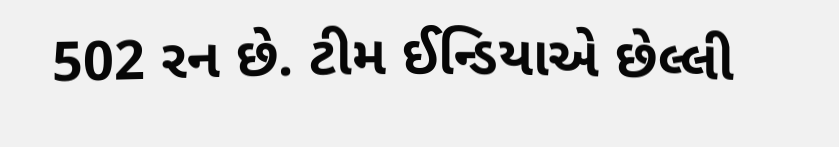502 રન છે. ટીમ ઈન્ડિયાએ છેલ્લી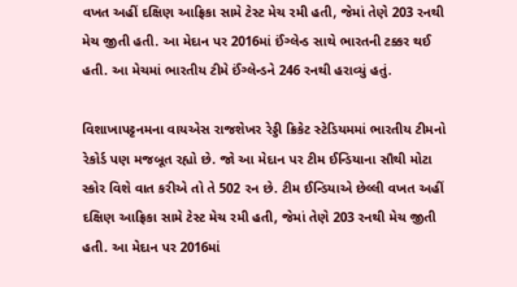વખત અહીં દક્ષિણ આફ્રિકા સામે ટેસ્ટ મેચ રમી હતી, જેમાં તેણે 203 રનથી મેચ જીતી હતી. આ મેદાન પર 2016માં ઈંગ્લેન્ડ સાથે ભારતની ટક્કર થઈ હતી. આ મેચમાં ભારતીય ટીમે ઈંગ્લેન્ડને 246 રનથી હરાવ્યું હતું.

વિશાખાપટ્ટનમના વાયએસ રાજશેખર રેડ્ડી ક્રિકેટ સ્ટેડિયમમાં ભારતીય ટીમનો રેકોર્ડ પણ મજબૂત રહ્યો છે. જો આ મેદાન પર ટીમ ઈન્ડિયાના સૌથી મોટા સ્કોર વિશે વાત કરીએ તો તે 502 રન છે. ટીમ ઈન્ડિયાએ છેલ્લી વખત અહીં દક્ષિણ આફ્રિકા સામે ટેસ્ટ મેચ રમી હતી, જેમાં તેણે 203 રનથી મેચ જીતી હતી. આ મેદાન પર 2016માં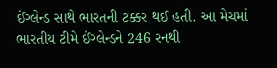ઈંગ્લેન્ડ સાથે ભારતની ટક્કર થઈ હતી. આ મેચમાં ભારતીય ટીમે ઈંગ્લેન્ડને 246 રનથી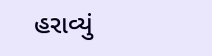હરાવ્યું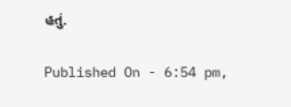હતું.

Published On - 6:54 pm,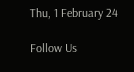Thu, 1 February 24

Follow Us